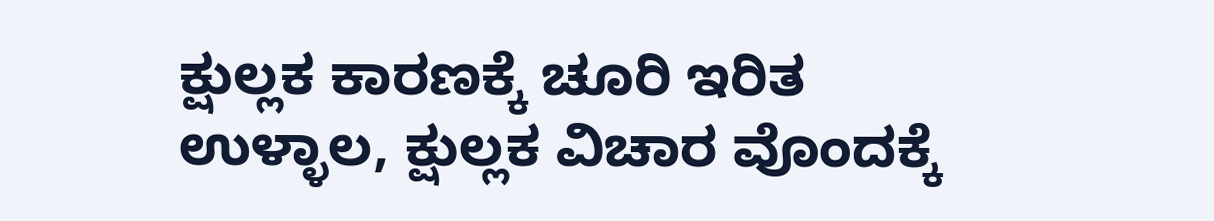ಕ್ಷುಲ್ಲಕ ಕಾರಣಕ್ಕೆ ಚೂರಿ ಇರಿತ
ಉಳ್ಳಾಲ, ಕ್ಷುಲ್ಲಕ ವಿಚಾರ ವೊಂದಕ್ಕೆ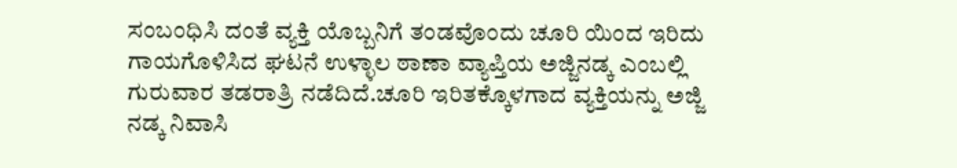ಸಂಬಂಧಿಸಿ ದಂತೆ ವ್ಯಕ್ತಿ ಯೊಬ್ಬನಿಗೆ ತಂಡವೊಂದು ಚೂರಿ ಯಿಂದ ಇರಿದು ಗಾಯಗೊಳಿಸಿದ ಘಟನೆ ಉಳ್ಳಾಲ ಠಾಣಾ ವ್ಯಾಪ್ತಿಯ ಅಜ್ಜಿನಡ್ಕ ಎಂಬಲ್ಲಿ ಗುರುವಾರ ತಡರಾತ್ರಿ ನಡೆದಿದೆ.ಚೂರಿ ಇರಿತಕ್ಕೊಳಗಾದ ವ್ಯಕ್ತಿಯನ್ನು ಅಜ್ಜಿ ನಡ್ಕ ನಿವಾಸಿ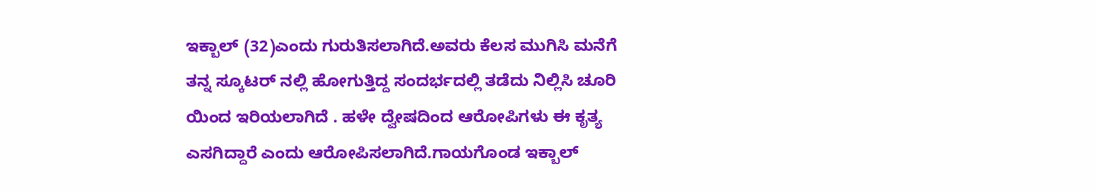ಇಕ್ಬಾಲ್ (32)ಎಂದು ಗುರುತಿಸಲಾಗಿದೆ.ಅವರು ಕೆಲಸ ಮುಗಿಸಿ ಮನೆಗೆ ತನ್ನ ಸ್ಕೂಟರ್ ನಲ್ಲಿ ಹೋಗುತ್ತಿದ್ದ ಸಂದರ್ಭದಲ್ಲಿ ತಡೆದು ನಿಲ್ಲಿಸಿ ಚೂರಿ ಯಿಂದ ಇರಿಯಲಾಗಿದೆ . ಹಳೇ ದ್ವೇಷದಿಂದ ಆರೋಪಿಗಳು ಈ ಕೃತ್ಯ ಎಸಗಿದ್ದಾರೆ ಎಂದು ಆರೋಪಿಸಲಾಗಿದೆ.ಗಾಯಗೊಂಡ ಇಕ್ಬಾಲ್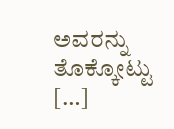ಅವರನ್ನು ತೊಕ್ಕೋಟ್ಟು […]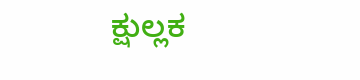ಕ್ಷುಲ್ಲಕ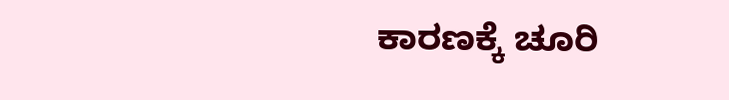ಕಾರಣಕ್ಕೆ ಚೂರಿ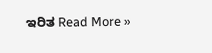ಇರಿತ Read More »